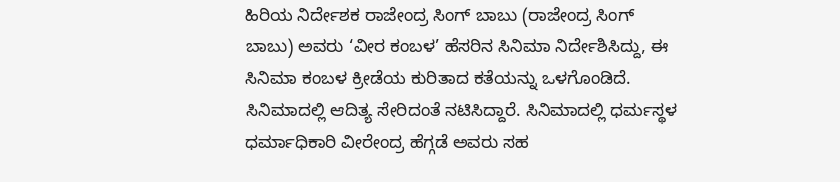ಹಿರಿಯ ನಿರ್ದೇಶಕ ರಾಜೇಂದ್ರ ಸಿಂಗ್ ಬಾಬು (ರಾಜೇಂದ್ರ ಸಿಂಗ್ ಬಾಬು) ಅವರು ‘ವೀರ ಕಂಬಳ’ ಹೆಸರಿನ ಸಿನಿಮಾ ನಿರ್ದೇಶಿಸಿದ್ದು, ಈ ಸಿನಿಮಾ ಕಂಬಳ ಕ್ರೀಡೆಯ ಕುರಿತಾದ ಕತೆಯನ್ನು ಒಳಗೊಂಡಿದೆ. ಸಿನಿಮಾದಲ್ಲಿ ಆದಿತ್ಯ ಸೇರಿದಂತೆ ನಟಿಸಿದ್ದಾರೆ. ಸಿನಿಮಾದಲ್ಲಿ ಧರ್ಮಸ್ಥಳ ಧರ್ಮಾಧಿಕಾರಿ ವೀರೇಂದ್ರ ಹೆಗ್ಗಡೆ ಅವರು ಸಹ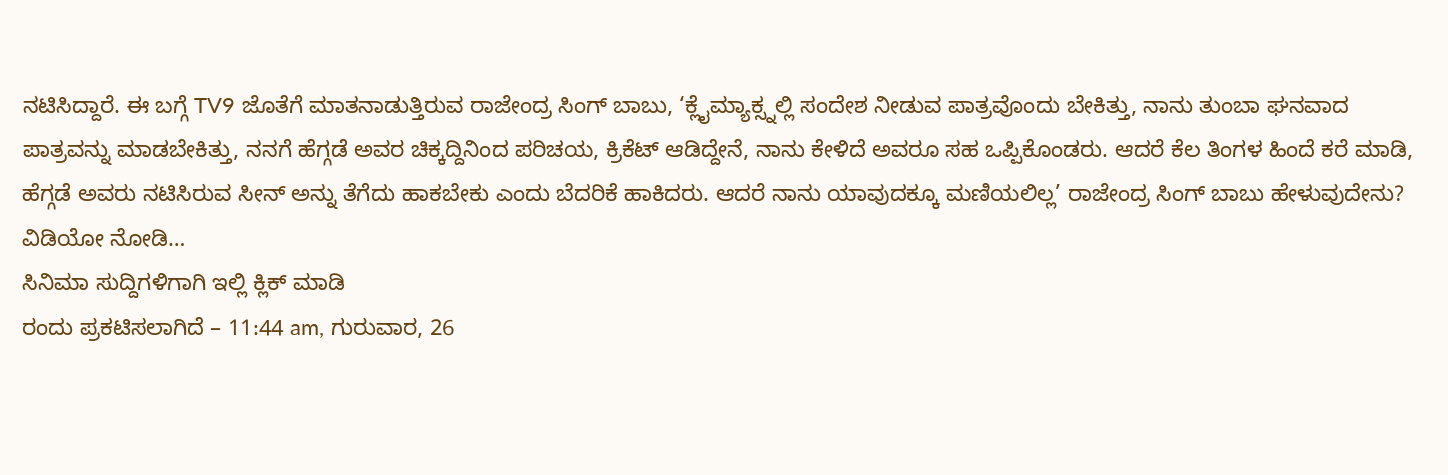ನಟಿಸಿದ್ದಾರೆ. ಈ ಬಗ್ಗೆ TV9 ಜೊತೆಗೆ ಮಾತನಾಡುತ್ತಿರುವ ರಾಜೇಂದ್ರ ಸಿಂಗ್ ಬಾಬು, ‘ಕ್ಲೈಮ್ಯಾಕ್ಸ್ನಲ್ಲಿ ಸಂದೇಶ ನೀಡುವ ಪಾತ್ರವೊಂದು ಬೇಕಿತ್ತು, ನಾನು ತುಂಬಾ ಘನವಾದ ಪಾತ್ರವನ್ನು ಮಾಡಬೇಕಿತ್ತು, ನನಗೆ ಹೆಗ್ಗಡೆ ಅವರ ಚಿಕ್ಕದ್ದಿನಿಂದ ಪರಿಚಯ, ಕ್ರಿಕೆಟ್ ಆಡಿದ್ದೇನೆ, ನಾನು ಕೇಳಿದೆ ಅವರೂ ಸಹ ಒಪ್ಪಿಕೊಂಡರು. ಆದರೆ ಕೆಲ ತಿಂಗಳ ಹಿಂದೆ ಕರೆ ಮಾಡಿ, ಹೆಗ್ಗಡೆ ಅವರು ನಟಿಸಿರುವ ಸೀನ್ ಅನ್ನು ತೆಗೆದು ಹಾಕಬೇಕು ಎಂದು ಬೆದರಿಕೆ ಹಾಕಿದರು. ಆದರೆ ನಾನು ಯಾವುದಕ್ಕೂ ಮಣಿಯಲಿಲ್ಲ’ ರಾಜೇಂದ್ರ ಸಿಂಗ್ ಬಾಬು ಹೇಳುವುದೇನು? ವಿಡಿಯೋ ನೋಡಿ…
ಸಿನಿಮಾ ಸುದ್ದಿಗಳಿಗಾಗಿ ಇಲ್ಲಿ ಕ್ಲಿಕ್ ಮಾಡಿ
ರಂದು ಪ್ರಕಟಿಸಲಾಗಿದೆ – 11:44 am, ಗುರುವಾರ, 26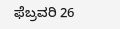ಫೆಬ್ರವರಿ 26